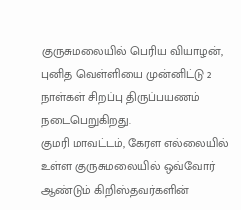குருசுமலையில் பெரிய வியாழன், புனித வெள்ளியை முன்னிட்டு 2 நாள்கள் சிறப்பு திருப்பயணம் நடைபெறுகிறது.
குமரி மாவட்டம், கேரள எல்லையில் உள்ள குருசுமலையில் ஒவ்வோர் ஆண்டும் கிறிஸ்தவர்களின்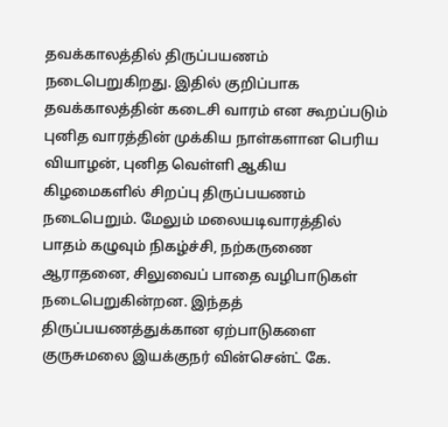தவக்காலத்தில் திருப்பயணம் நடைபெறுகிறது. இதில் குறிப்பாக தவக்காலத்தின் கடைசி வாரம் என கூறப்படும் புனித வாரத்தின் முக்கிய நாள்களான பெரிய வியாழன், புனித வெள்ளி ஆகிய கிழமைகளில் சிறப்பு திருப்பயணம் நடைபெறும். மேலும் மலையடிவாரத்தில் பாதம் கழுவும் நிகழ்ச்சி, நற்கருணை ஆராதனை, சிலுவைப் பாதை வழிபாடுகள் நடைபெறுகின்றன. இந்தத் திருப்பயணத்துக்கான ஏற்பாடுகளை குருசுமலை இயக்குநர் வின்சென்ட் கே.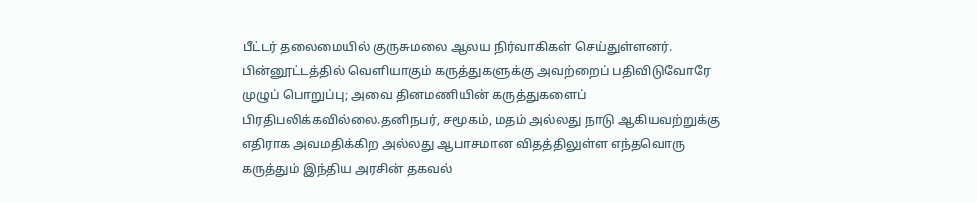பீட்டர் தலைமையில் குருசுமலை ஆலய நிர்வாகிகள் செய்துள்ளனர்.
பின்னூட்டத்தில் வெளியாகும் கருத்துகளுக்கு அவற்றைப் பதிவிடுவோரே முழுப் பொறுப்பு; அவை தினமணியின் கருத்துகளைப் பிரதிபலிக்கவில்லை.தனிநபர், சமூகம், மதம் அல்லது நாடு ஆகியவற்றுக்கு எதிராக அவமதிக்கிற அல்லது ஆபாசமான விதத்திலுள்ள எந்தவொரு கருத்தும் இந்திய அரசின் தகவல்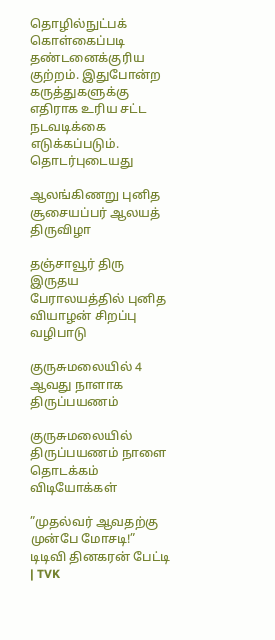தொழில்நுட்பக் கொள்கைப்படி தண்டனைக்குரிய குற்றம். இதுபோன்ற கருத்துகளுக்கு எதிராக உரிய சட்ட நடவடிக்கை எடுக்கப்படும்.
தொடர்புடையது

ஆலங்கிணறு புனித சூசையப்பர் ஆலயத் திருவிழா

தஞ்சாவூர் திரு இருதய பேராலயத்தில் புனித வியாழன் சிறப்பு வழிபாடு

குருசுமலையில் 4 ஆவது நாளாக திருப்பயணம்

குருசுமலையில் திருப்பயணம் நாளை தொடக்கம்
விடியோக்கள்

”முதல்வர் ஆவதற்கு முன்பே மோசடி!” டிடிவி தினகரன் பேட்டி | TVK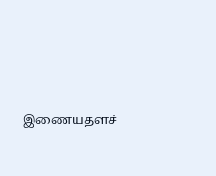இணையதளச்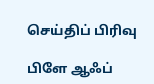செய்திப் பிரிவு

பிளே ஆஃப்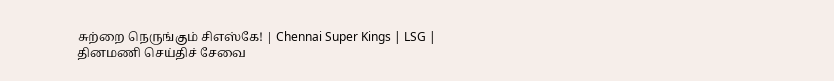சுற்றை நெருங்கும் சிஎஸ்கே! | Chennai Super Kings | LSG |
தினமணி செய்திச் சேவை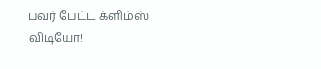பவர் பேட்ட க்ளிம்ஸ் விடியோ!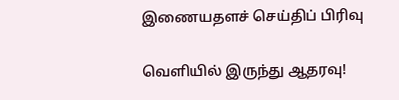இணையதளச் செய்திப் பிரிவு

வெளியில் இருந்து ஆதரவு!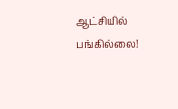ஆட்சியில் பங்கில்லை!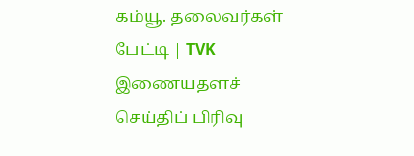கம்யூ. தலைவர்கள் பேட்டி | TVK
இணையதளச் செய்திப் பிரிவு